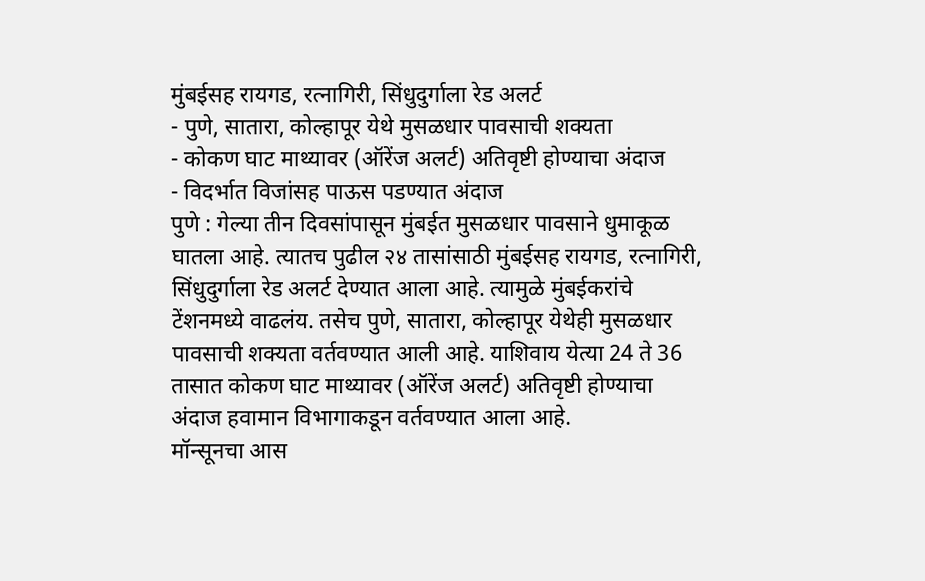मुंबईसह रायगड, रत्नागिरी, सिंधुदुर्गाला रेड अलर्ट
- पुणे, सातारा, कोल्हापूर येथे मुसळधार पावसाची शक्यता
- कोकण घाट माथ्यावर (ऑरेंज अलर्ट) अतिवृष्टी होण्याचा अंदाज
- विदर्भात विजांसह पाऊस पडण्यात अंदाज
पुणे : गेल्या तीन दिवसांपासून मुंबईत मुसळधार पावसाने धुमाकूळ घातला आहे. त्यातच पुढील २४ तासांसाठी मुंबईसह रायगड, रत्नागिरी, सिंधुदुर्गाला रेड अलर्ट देण्यात आला आहे. त्यामुळे मुंबईकरांचे टेंशनमध्ये वाढलंय. तसेच पुणे, सातारा, कोल्हापूर येथेही मुसळधार पावसाची शक्यता वर्तवण्यात आली आहे. याशिवाय येत्या 24 ते 36 तासात कोकण घाट माथ्यावर (ऑरेंज अलर्ट) अतिवृष्टी होण्याचा अंदाज हवामान विभागाकडून वर्तवण्यात आला आहे.
मॉन्सूनचा आस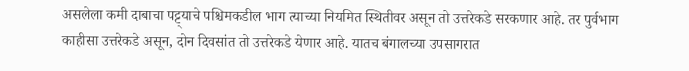असलेला कमी दाबाचा पट्ट्याचे पश्चिमकडील भाग त्याच्या नियमित स्थितीवर असून तो उत्तरेकडे सरकणार आहे. तर पुर्वभाग काहीसा उत्तरेकडे असून, दोन दिवसांत तो उत्तरेकडे येणार आहे. यातच बंगालच्या उपसागरात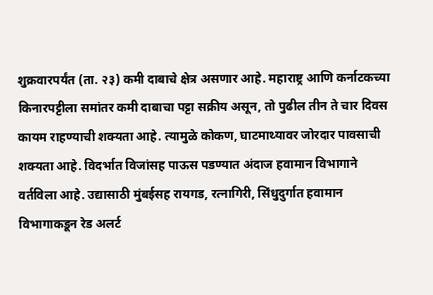शुक्रवारपर्यंत (ता. २३) कमी दाबाचे क्षेत्र असणार आहे. महाराष्ट्र आणि कर्नाटकच्या किनारपट्टीला समांतर कमी दाबाचा पट्टा सक्रीय असून, तो पुढील तीन ते चार दिवस कायम राहण्याची शक्यता आहे. त्यामुळे कोकण, घाटमाथ्यावर जोरदार पावसाची शक्यता आहे. विदर्भात विजांसह पाऊस पडण्यात अंदाज हवामान विभागाने वर्तविला आहे. उद्यासाठी मुंबईसह रायगड, रत्नागिरी, सिंधुदुर्गात हवामान विभागाकडून रेड अलर्ट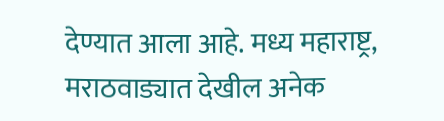देण्यात आला आहे. मध्य महाराष्ट्र, मराठवाड्यात देखील अनेक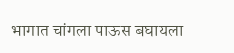भागात चांगला पाऊस बघायला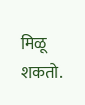मिळू शकतो.